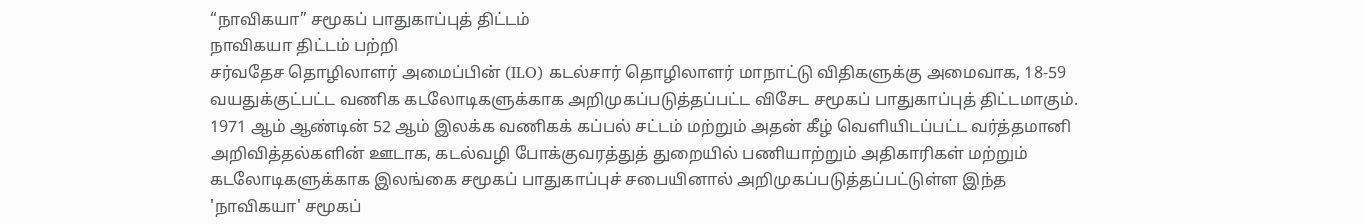“நாவிகயா” சமூகப் பாதுகாப்புத் திட்டம்
நாவிகயா திட்டம் பற்றி
சர்வதேச தொழிலாளர் அமைப்பின் (ILO) கடல்சார் தொழிலாளர் மாநாட்டு விதிகளுக்கு அமைவாக, 18-59 வயதுக்குட்பட்ட வணிக கடலோடிகளுக்காக அறிமுகப்படுத்தப்பட்ட விசேட சமூகப் பாதுகாப்புத் திட்டமாகும்.
1971 ஆம் ஆண்டின் 52 ஆம் இலக்க வணிகக் கப்பல் சட்டம் மற்றும் அதன் கீழ் வெளியிடப்பட்ட வர்த்தமானி அறிவித்தல்களின் ஊடாக, கடல்வழி போக்குவரத்துத் துறையில் பணியாற்றும் அதிகாரிகள் மற்றும் கடலோடிகளுக்காக இலங்கை சமூகப் பாதுகாப்புச் சபையினால் அறிமுகப்படுத்தப்பட்டுள்ள இந்த 'நாவிகயா' சமூகப்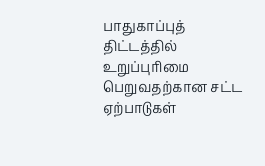பாதுகாப்புத் திட்டத்தில் உறுப்புரிமை பெறுவதற்கான சட்ட ஏற்பாடுகள்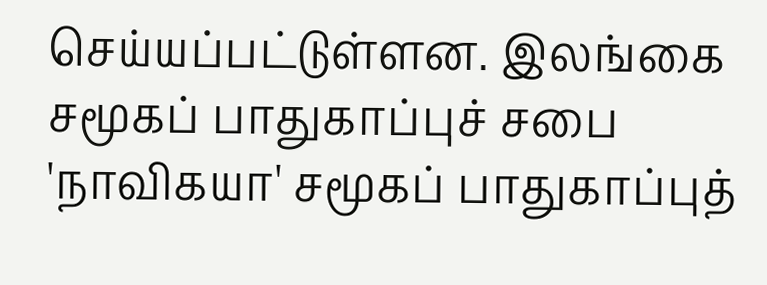செய்யப்பட்டுள்ளன. இலங்கை சமூகப் பாதுகாப்புச் சபை 'நாவிகயா' சமூகப் பாதுகாப்புத்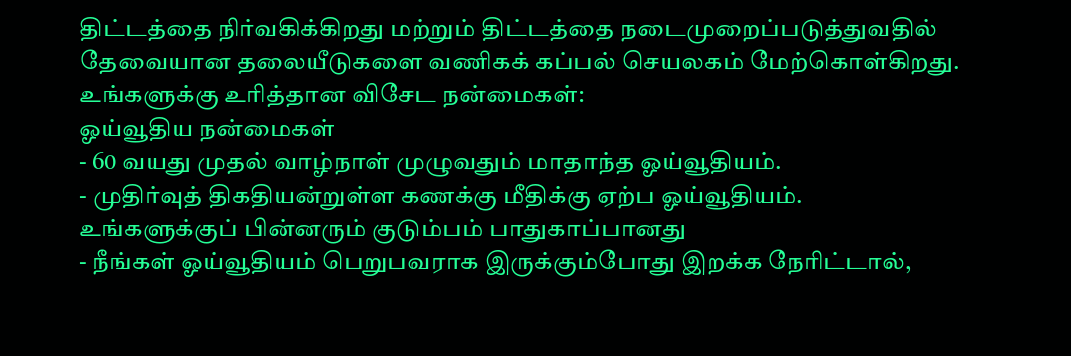திட்டத்தை நிர்வகிக்கிறது மற்றும் திட்டத்தை நடைமுறைப்படுத்துவதில் தேவையான தலையீடுகளை வணிகக் கப்பல் செயலகம் மேற்கொள்கிறது.
உங்களுக்கு உரித்தான விசேட நன்மைகள்:
ஓய்வூதிய நன்மைகள்
- 60 வயது முதல் வாழ்நாள் முழுவதும் மாதாந்த ஓய்வூதியம்.
- முதிர்வுத் திகதியன்றுள்ள கணக்கு மீதிக்கு ஏற்ப ஓய்வூதியம்.
உங்களுக்குப் பின்னரும் குடும்பம் பாதுகாப்பானது
- நீங்கள் ஓய்வூதியம் பெறுபவராக இருக்கும்போது இறக்க நேரிட்டால்,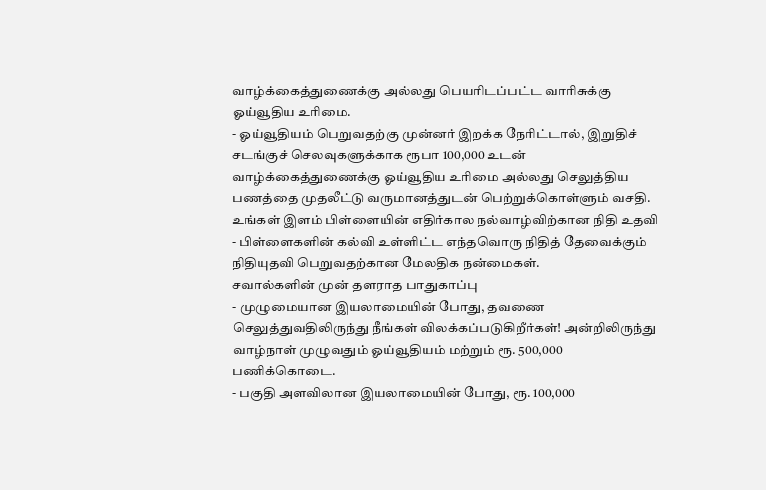வாழ்க்கைத்துணைக்கு அல்லது பெயரிடப்பட்ட வாரிசுக்கு ஓய்வூதிய உரிமை.
- ஓய்வூதியம் பெறுவதற்கு முன்னர் இறக்க நேரிட்டால், இறுதிச் சடங்குச் செலவுகளுக்காக ரூபா 100,000 உடன் வாழ்க்கைத்துணைக்கு ஓய்வூதிய உரிமை அல்லது செலுத்திய பணத்தை முதலீட்டு வருமானத்துடன் பெற்றுக்கொள்ளும் வசதி.
உங்கள் இளம் பிள்ளையின் எதிர்கால நல்வாழ்விற்கான நிதி உதவி
- பிள்ளைகளின் கல்வி உள்ளிட்ட எந்தவொரு நிதித் தேவைக்கும் நிதியுதவி பெறுவதற்கான மேலதிக நன்மைகள்.
சவால்களின் முன் தளராத பாதுகாப்பு
- முழுமையான இயலாமையின் போது, தவணை செலுத்துவதிலிருந்து நீங்கள் விலக்கப்படுகிறீர்கள்! அன்றிலிருந்து வாழ்நாள் முழுவதும் ஓய்வூதியம் மற்றும் ரூ. 500,000 பணிக்கொடை.
- பகுதி அளவிலான இயலாமையின் போது, ரூ. 100,000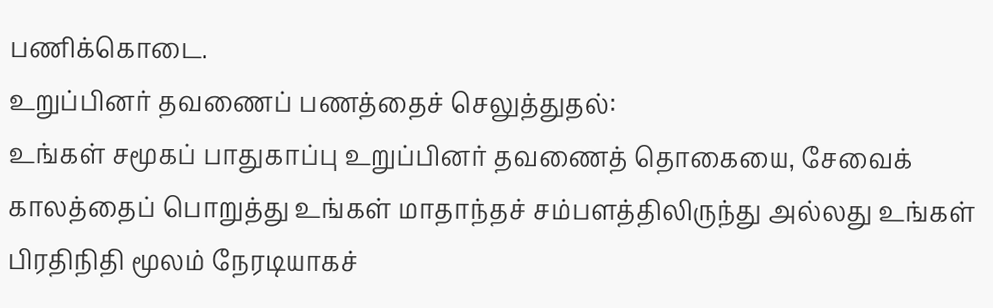பணிக்கொடை.
உறுப்பினர் தவணைப் பணத்தைச் செலுத்துதல்:
உங்கள் சமூகப் பாதுகாப்பு உறுப்பினர் தவணைத் தொகையை, சேவைக் காலத்தைப் பொறுத்து உங்கள் மாதாந்தச் சம்பளத்திலிருந்து அல்லது உங்கள் பிரதிநிதி மூலம் நேரடியாகச்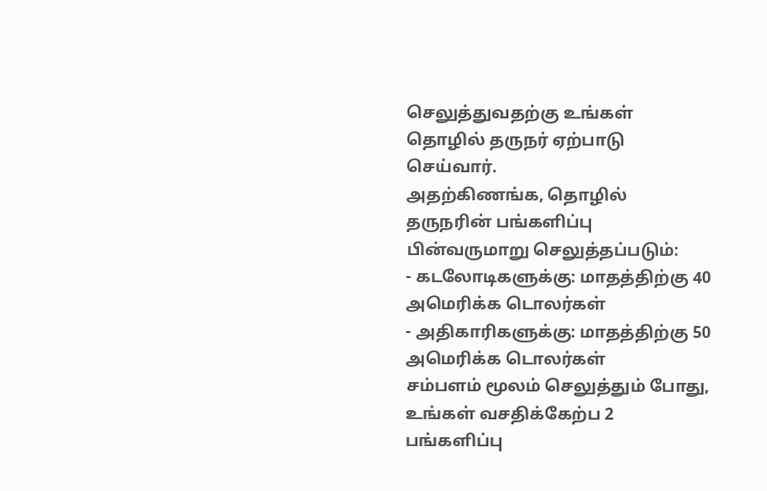செலுத்துவதற்கு உங்கள் தொழில் தருநர் ஏற்பாடு செய்வார்.
அதற்கிணங்க, தொழில் தருநரின் பங்களிப்பு பின்வருமாறு செலுத்தப்படும்:
- கடலோடிகளுக்கு: மாதத்திற்கு 40 அமெரிக்க டொலர்கள்
- அதிகாரிகளுக்கு: மாதத்திற்கு 50 அமெரிக்க டொலர்கள்
சம்பளம் மூலம் செலுத்தும் போது, உங்கள் வசதிக்கேற்ப 2 பங்களிப்பு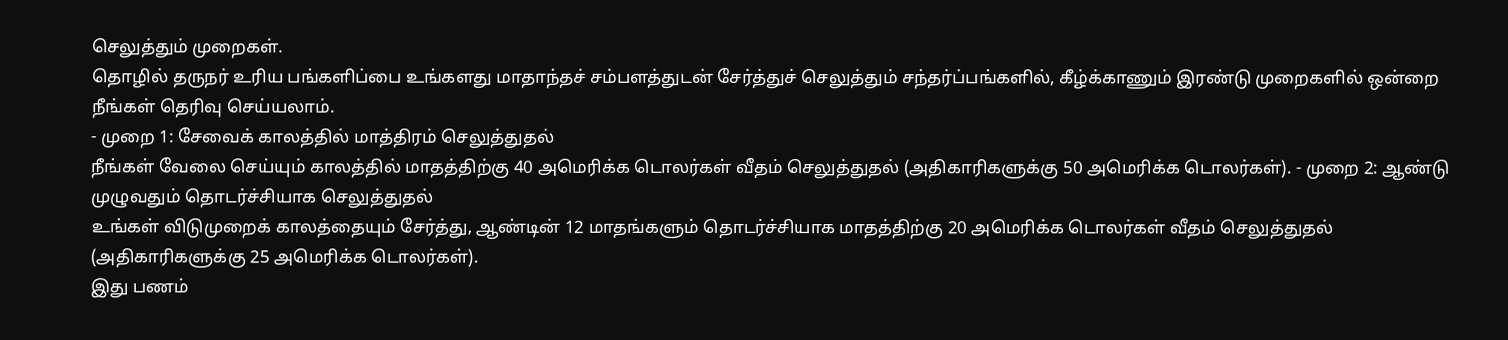செலுத்தும் முறைகள்.
தொழில் தருநர் உரிய பங்களிப்பை உங்களது மாதாந்தச் சம்பளத்துடன் சேர்த்துச் செலுத்தும் சந்தர்ப்பங்களில், கீழ்க்காணும் இரண்டு முறைகளில் ஒன்றை நீங்கள் தெரிவு செய்யலாம்.
- முறை 1: சேவைக் காலத்தில் மாத்திரம் செலுத்துதல்
நீங்கள் வேலை செய்யும் காலத்தில் மாதத்திற்கு 40 அமெரிக்க டொலர்கள் வீதம் செலுத்துதல் (அதிகாரிகளுக்கு 50 அமெரிக்க டொலர்கள்). - முறை 2: ஆண்டு முழுவதும் தொடர்ச்சியாக செலுத்துதல்
உங்கள் விடுமுறைக் காலத்தையும் சேர்த்து, ஆண்டின் 12 மாதங்களும் தொடர்ச்சியாக மாதத்திற்கு 20 அமெரிக்க டொலர்கள் வீதம் செலுத்துதல் (அதிகாரிகளுக்கு 25 அமெரிக்க டொலர்கள்).
இது பணம்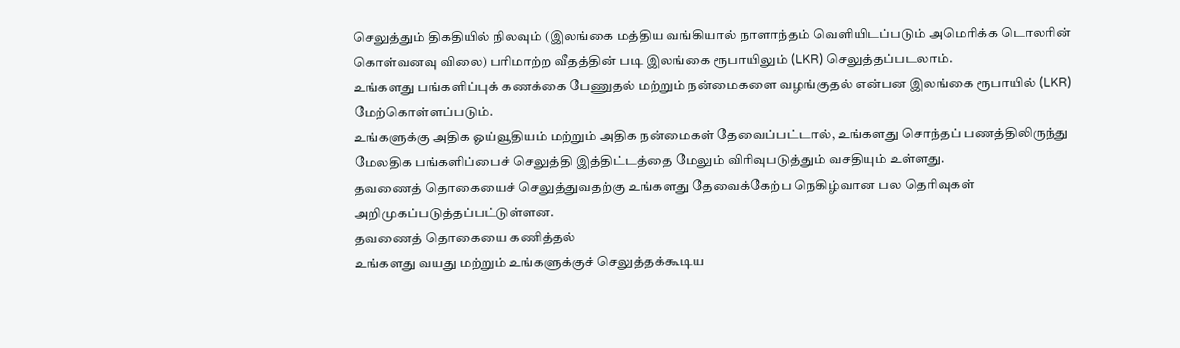செலுத்தும் திகதியில் நிலவும் (இலங்கை மத்திய வங்கியால் நாளாந்தம் வெளியிடப்படும் அமெரிக்க டொலரின் கொள்வனவு விலை) பரிமாற்ற வீதத்தின் படி இலங்கை ரூபாயிலும் (LKR) செலுத்தப்படலாம்.
உங்களது பங்களிப்புக் கணக்கை பேணுதல் மற்றும் நன்மைகளை வழங்குதல் என்பன இலங்கை ரூபாயில் (LKR) மேற்கொள்ளப்படும்.
உங்களுக்கு அதிக ஓய்வூதியம் மற்றும் அதிக நன்மைகள் தேவைப்பட்டால், உங்களது சொந்தப் பணத்திலிருந்து மேலதிக பங்களிப்பைச் செலுத்தி இத்திட்டத்தை மேலும் விரிவுபடுத்தும் வசதியும் உள்ளது.
தவணைத் தொகையைச் செலுத்துவதற்கு உங்களது தேவைக்கேற்ப நெகிழ்வான பல தெரிவுகள் அறிமுகப்படுத்தப்பட்டுள்ளன.
தவணைத் தொகையை கணித்தல்
உங்களது வயது மற்றும் உங்களுக்குச் செலுத்தக்கூடிய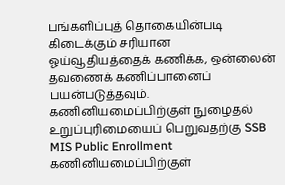பங்களிப்புத் தொகையின்படி கிடைக்கும் சரியான ஓய்வூதியத்தைக் கணிக்க, ஒன்லைன் தவணைக் கணிப்பானைப் பயன்படுத்தவும்.
கணினியமைப்பிற்குள் நுழைதல்
உறுப்புரிமையைப் பெறுவதற்கு SSB MIS Public Enrollment கணினியமைப்பிற்குள்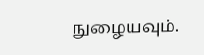நுழையவும்.